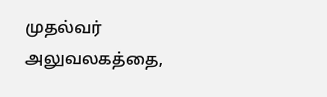முதல்வர் அலுவலகத்தை,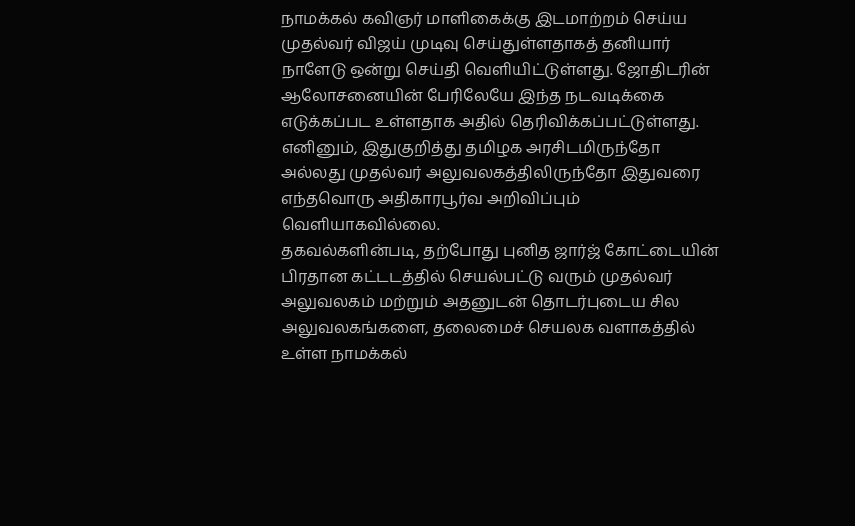நாமக்கல் கவிஞர் மாளிகைக்கு இடமாற்றம் செய்ய முதல்வர் விஜய் முடிவு செய்துள்ளதாகத் தனியார் நாளேடு ஒன்று செய்தி வெளியிட்டுள்ளது. ஜோதிடரின் ஆலோசனையின் பேரிலேயே இந்த நடவடிக்கை எடுக்கப்பட உள்ளதாக அதில் தெரிவிக்கப்பட்டுள்ளது. எனினும், இதுகுறித்து தமிழக அரசிடமிருந்தோ அல்லது முதல்வர் அலுவலகத்திலிருந்தோ இதுவரை எந்தவொரு அதிகாரபூர்வ அறிவிப்பும் வெளியாகவில்லை.
தகவல்களின்படி, தற்போது புனித ஜார்ஜ் கோட்டையின் பிரதான கட்டடத்தில் செயல்பட்டு வரும் முதல்வர் அலுவலகம் மற்றும் அதனுடன் தொடர்புடைய சில அலுவலகங்களை, தலைமைச் செயலக வளாகத்தில் உள்ள நாமக்கல்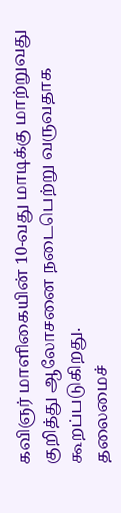கவிஞர் மாளிகையின் 10-வது மாடிக்கு மாற்றுவது குறித்து ஆலோசனை நடைபெற்று வருவதாக கூறப்படுகிறது.
தலைமைச்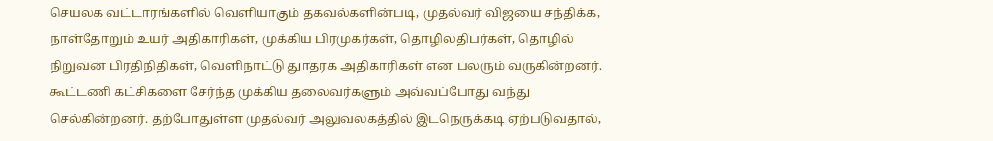செயலக வட்டாரங்களில் வெளியாகும் தகவல்களின்படி, முதல்வர் விஜயை சந்திக்க, நாள்தோறும் உயர் அதிகாரிகள், முக்கிய பிரமுகர்கள், தொழிலதிபர்கள், தொழில் நிறுவன பிரதிநிதிகள், வெளிநாட்டு துாதரக அதிகாரிகள் என பலரும் வருகின்றனர். கூட்டணி கட்சிகளை சேர்ந்த முக்கிய தலைவர்களும் அவ்வப்போது வந்து செல்கின்றனர். தற்போதுள்ள முதல்வர் அலுவலகத்தில் இடநெருக்கடி ஏற்படுவதால்,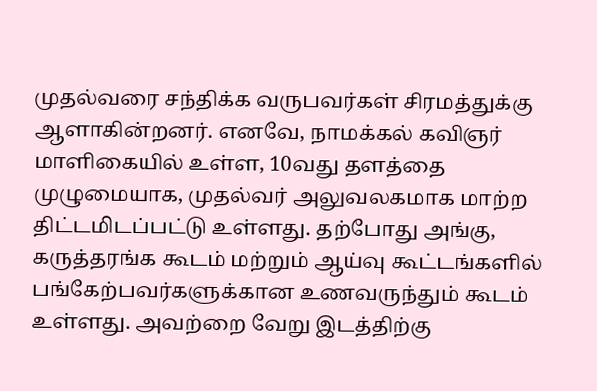முதல்வரை சந்திக்க வருபவர்கள் சிரமத்துக்கு ஆளாகின்றனர். எனவே, நாமக்கல் கவிஞர் மாளிகையில் உள்ள, 10வது தளத்தை முழுமையாக, முதல்வர் அலுவலகமாக மாற்ற திட்டமிடப்பட்டு உள்ளது. தற்போது அங்கு, கருத்தரங்க கூடம் மற்றும் ஆய்வு கூட்டங்களில் பங்கேற்பவர்களுக்கான உணவருந்தும் கூடம் உள்ளது. அவற்றை வேறு இடத்திற்கு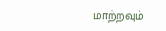மாற்றவும்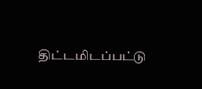திட்டமிடப்பட்டு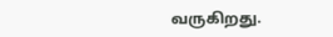வருகிறது.